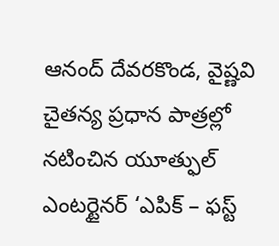ఆనంద్ దేవరకొండ, వైష్ణవి చైతన్య ప్రధాన పాత్రల్లో నటించిన యూత్ఫుల్ ఎంటర్టైనర్ ‘ఎపిక్ – ఫస్ట్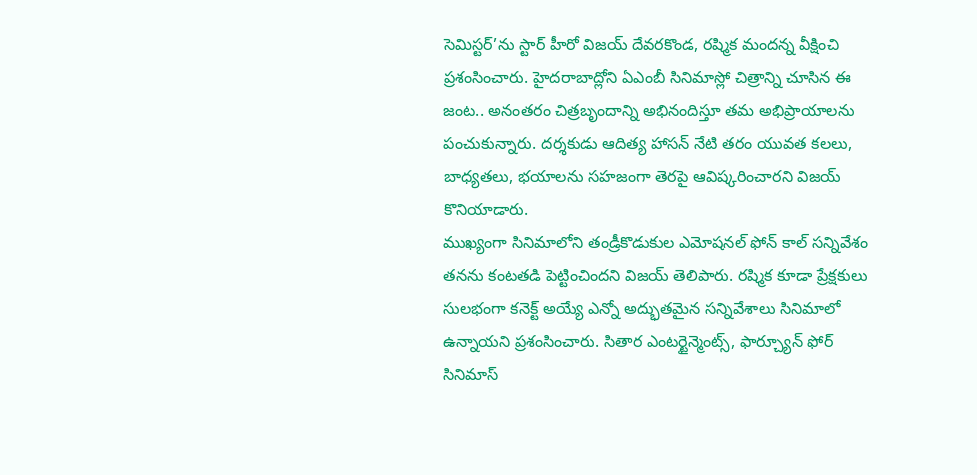సెమిస్టర్’ను స్టార్ హీరో విజయ్ దేవరకొండ, రష్మిక మందన్న వీక్షించి ప్రశంసించారు. హైదరాబాద్లోని ఏఎంబీ సినిమాస్లో చిత్రాన్ని చూసిన ఈ జంట.. అనంతరం చిత్రబృందాన్ని అభినందిస్తూ తమ అభిప్రాయాలను పంచుకున్నారు. దర్శకుడు ఆదిత్య హాసన్ నేటి తరం యువత కలలు, బాధ్యతలు, భయాలను సహజంగా తెరపై ఆవిష్కరించారని విజయ్ కొనియాడారు.
ముఖ్యంగా సినిమాలోని తండ్రీకొడుకుల ఎమోషనల్ ఫోన్ కాల్ సన్నివేశం తనను కంటతడి పెట్టించిందని విజయ్ తెలిపారు. రష్మిక కూడా ప్రేక్షకులు సులభంగా కనెక్ట్ అయ్యే ఎన్నో అద్భుతమైన సన్నివేశాలు సినిమాలో ఉన్నాయని ప్రశంసించారు. సితార ఎంటర్టైన్మెంట్స్, ఫార్చ్యూన్ ఫోర్ సినిమాస్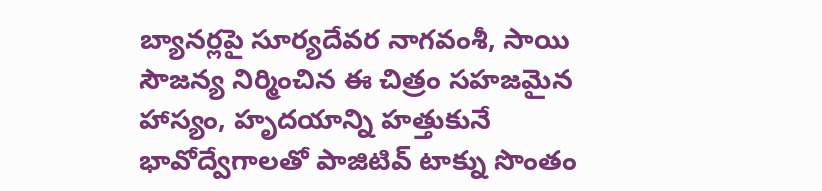బ్యానర్లపై సూర్యదేవర నాగవంశీ, సాయి సౌజన్య నిర్మించిన ఈ చిత్రం సహజమైన హాస్యం, హృదయాన్ని హత్తుకునే భావోద్వేగాలతో పాజిటివ్ టాక్ను సొంతం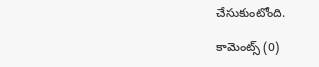చేసుకుంటోంది.

కామెంట్స్ (0)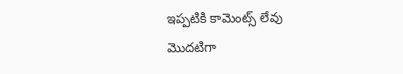ఇప్పటికి కామెంట్స్ లేవు
మొదటిగా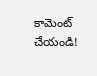కామెంట్ చేయండి!